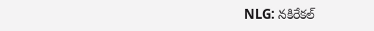NLG: నకిరేకల్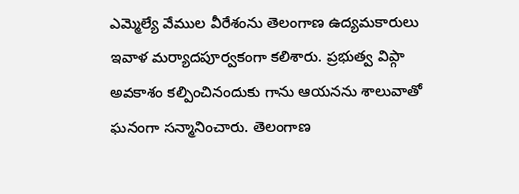ఎమ్మెల్యే వేముల వీరేశంను తెలంగాణ ఉద్యమకారులు ఇవాళ మర్యాదపూర్వకంగా కలిశారు. ప్రభుత్వ విప్గా అవకాశం కల్పించినందుకు గాను ఆయనను శాలువాతో ఘనంగా సన్మానించారు. తెలంగాణ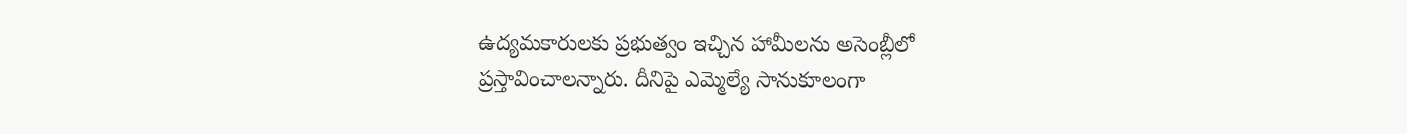ఉద్యమకారులకు ప్రభుత్వం ఇచ్చిన హామీలను అసెంబ్లీలో ప్రస్తావించాలన్నారు. దీనిపై ఎమ్మెల్యే సానుకూలంగా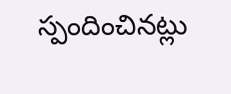స్పందించినట్లు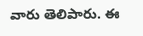వారు తెలిపారు. ఈ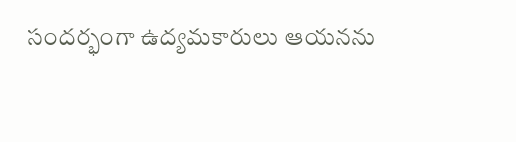సందర్భంగా ఉద్యమకారులు ఆయనను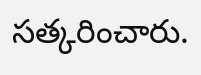సత్కరించారు.